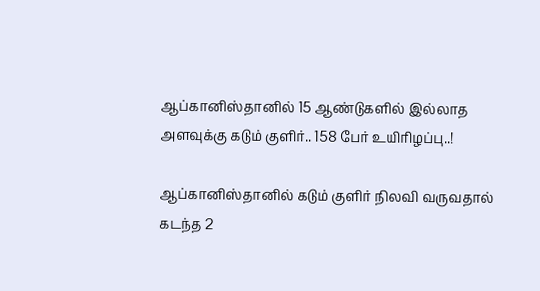ஆப்கானிஸ்தானில் 15 ஆண்டுகளில் இல்லாத அளவுக்கு கடும் குளிர்.. 158 பேர் உயிரிழப்பு..!

ஆப்கானிஸ்தானில் கடும் குளிர் நிலவி வருவதால் கடந்த 2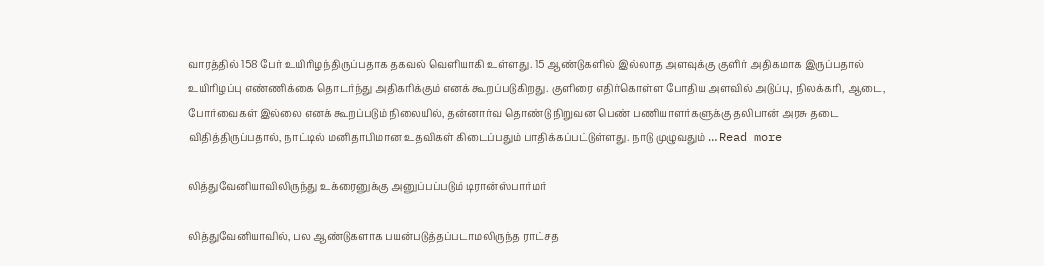வாரத்தில் 158 பேர் உயிரிழந்திருப்பதாக தகவல் வெளியாகி உள்ளது. 15 ஆண்டுகளில் இல்லாத அளவுக்கு குளிர் அதிகமாக இருப்பதால் உயிரிழப்பு எண்ணிக்கை தொடர்ந்து அதிகரிக்கும் எனக் கூறப்படுகிறது. குளிரை எதிர்கொள்ள போதிய அளவில் அடுப்பு, நிலக்கரி, ஆடை, போர்வைகள் இல்லை எனக் கூறப்படும் நிலையில், தன்னார்வ தொண்டு நிறுவன பெண் பணியாளர்களுக்கு தலிபான் அரசு தடை விதித்திருப்பதால், நாட்டில் மனிதாபிமான உதவிகள் கிடைப்பதும் பாதிக்கப்பட்டுள்ளது. நாடு முழுவதும் … Read more

லித்துவேனியாவிலிருந்து உக்ரைனுக்கு அனுப்பப்படும் டிரான்ஸ்பார்மர்

லித்துவேனியாவில், பல ஆண்டுகளாக பயன்படுத்தப்படாமலிருந்த ராட்சத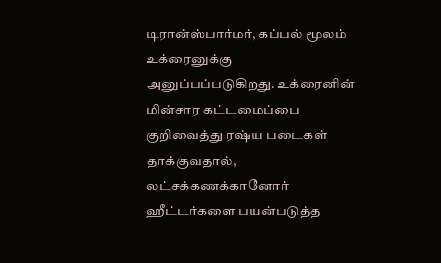டிரான்ஸ்பார்மர், கப்பல் மூலம் உக்ரைனுக்கு அனுப்பப்படுகிறது. உக்ரைனின் மின்சார கட்டமைப்பை குறிவைத்து ரஷ்ய படைகள் தாக்குவதால், லட்சக்கணக்கானோர் ஹீட்டர்களை பயன்படுத்த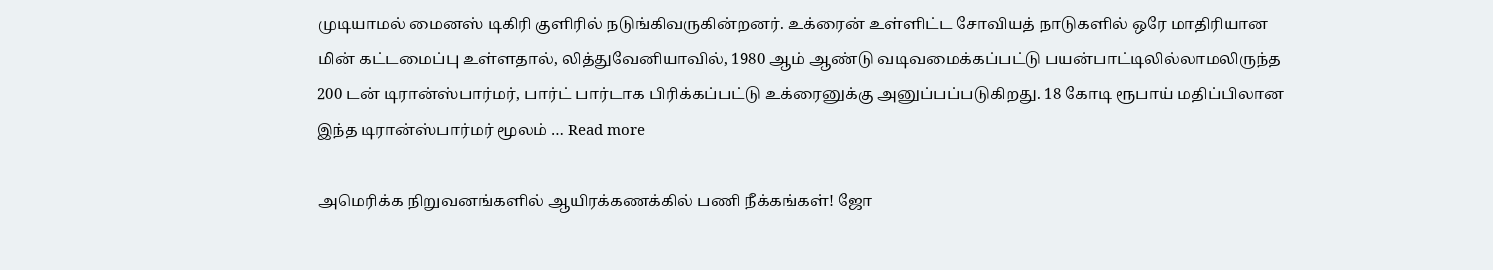முடியாமல் மைனஸ் டிகிரி குளிரில் நடுங்கிவருகின்றனர். உக்ரைன் உள்ளிட்ட சோவியத் நாடுகளில் ஒரே மாதிரியான மின் கட்டமைப்பு உள்ளதால், லித்துவேனியாவில், 1980 ஆம் ஆண்டு வடிவமைக்கப்பட்டு பயன்பாட்டிலில்லாமலிருந்த 200 டன் டிரான்ஸ்பார்மர், பார்ட் பார்டாக பிரிக்கப்பட்டு உக்ரைனுக்கு அனுப்பப்படுகிறது. 18 கோடி ரூபாய் மதிப்பிலான இந்த டிரான்ஸ்பார்மர் மூலம் … Read more

அமெரிக்க நிறுவனங்களில் ஆயிரக்கணக்கில் பணி நீக்கங்கள்! ஜோ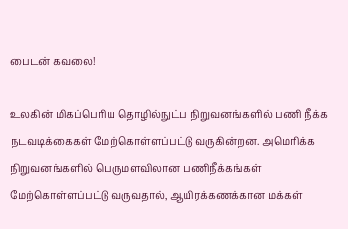பைடன் கவலை!

உலகின் மிகப்பெரிய தொழில்நுட்ப நிறுவனங்களில் பணி நீக்க நடவடிக்கைகள் மேற்கொள்ளப்பட்டு வருகின்றன. அமெரிக்க நிறுவனங்களில் பெருமளவிலான பணிநீக்கங்கள் மேற்கொள்ளப்பட்டு வருவதால், ஆயிரக்கணக்கான மக்கள்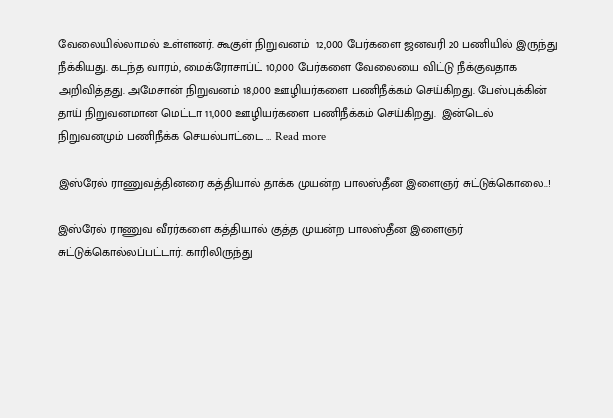வேலையில்லாமல் உள்ளனர். கூகுள் நிறுவனம்  12,000 பேர்களை ஜனவரி 20 பணியில் இருந்து நீக்கியது. கடந்த வாரம், மைக்ரோசாப்ட் 10,000 பேர்களை வேலையை விட்டு நீக்குவதாக அறிவித்தது. அமேசான் நிறுவனம் 18,000 ஊழியர்களை பணிநீக்கம் செய்கிறது. பேஸ்புக்கின் தாய் நிறுவனமான மெட்டா 11,000 ஊழியர்களை பணிநீக்கம் செய்கிறது.  இன்டெல் நிறுவனமும் பணிநீக்க செயல்பாட்டை … Read more

இஸ்ரேல் ராணுவத்தினரை கத்தியால் தாக்க முயன்ற பாலஸ்தீன இளைஞர் சுட்டுக்கொலை..!

இஸ்ரேல் ராணுவ வீரர்களை கத்தியால் குத்த முயன்ற பாலஸ்தீன இளைஞர் சுட்டுக்கொல்லப்பட்டார். காரிலிருந்து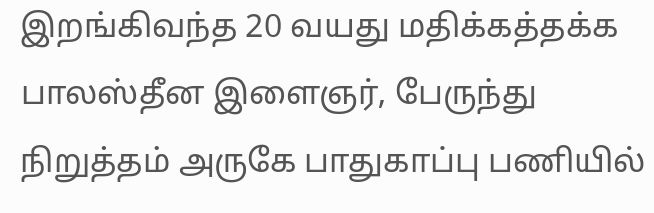இறங்கிவந்த 20 வயது மதிக்கத்தக்க பாலஸ்தீன இளைஞர், பேருந்து நிறுத்தம் அருகே பாதுகாப்பு பணியில்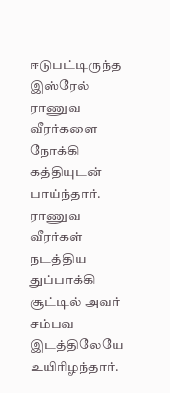ஈடுபட்டிருந்த இஸ்ரேல் ராணுவ வீரர்களை நோக்கி கத்தியுடன் பாய்ந்தார். ராணுவ வீரர்கள் நடத்திய துப்பாக்கி சூட்டில் அவர் சம்பவ இடத்திலேயே உயிரிழந்தார்.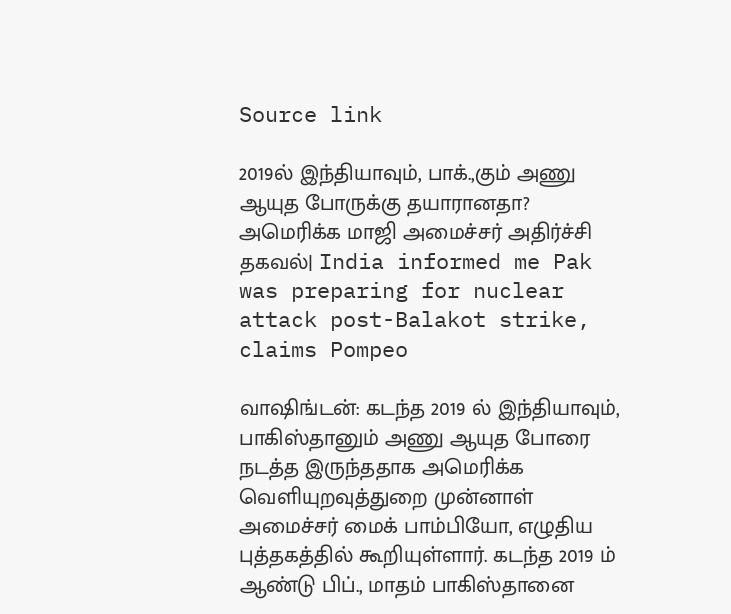Source link

2019ல் இந்தியாவும், பாக்.,கும் அணு ஆயுத போருக்கு தயாரானதா? அமெரிக்க மாஜி அமைச்சர் அதிர்ச்சி தகவல்| India informed me Pak was preparing for nuclear attack post-Balakot strike, claims Pompeo

வாஷிங்டன்: கடந்த 2019 ல் இந்தியாவும், பாகிஸ்தானும் அணு ஆயுத போரை நடத்த இருந்ததாக அமெரிக்க வெளியுறவுத்துறை முன்னாள் அமைச்சர் மைக் பாம்பியோ, எழுதிய புத்தகத்தில் கூறியுள்ளார். கடந்த 2019 ம் ஆண்டு பிப்., மாதம் பாகிஸ்தானை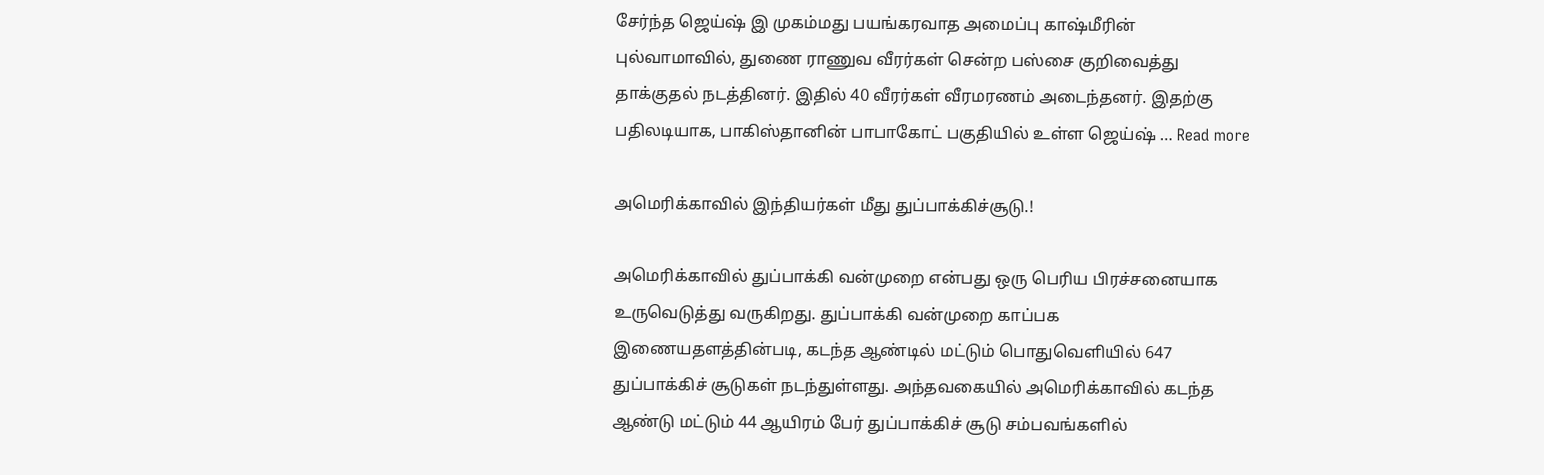சேர்ந்த ஜெய்ஷ் இ முகம்மது பயங்கரவாத அமைப்பு காஷ்மீரின் புல்வாமாவில், துணை ராணுவ வீரர்கள் சென்ற பஸ்சை குறிவைத்து தாக்குதல் நடத்தினர். இதில் 40 வீரர்கள் வீரமரணம் அடைந்தனர். இதற்கு பதிலடியாக, பாகிஸ்தானின் பாபாகோட் பகுதியில் உள்ள ஜெய்ஷ் … Read more

அமெரிக்காவில் இந்தியர்கள் மீது துப்பாக்கிச்சூடு.!

அமெரிக்காவில் துப்பாக்கி வன்முறை என்பது ஒரு பெரிய பிரச்சனையாக உருவெடுத்து வருகிறது. துப்பாக்கி வன்முறை காப்பக இணையதளத்தின்படி, கடந்த ஆண்டில் மட்டும் பொதுவெளியில் 647 துப்பாக்கிச் சூடுகள் நடந்துள்ளது. அந்தவகையில் அமெரிக்காவில் கடந்த ஆண்டு மட்டும் 44 ஆயிரம் பேர் துப்பாக்கிச் சூடு சம்பவங்களில்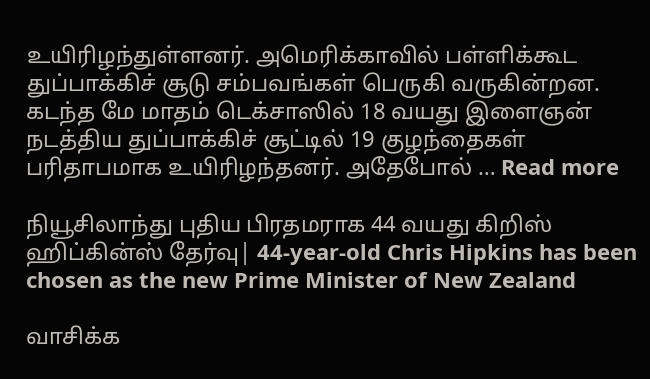உயிரிழந்துள்ளனர். அமெரிக்காவில் பள்ளிக்கூட துப்பாக்கிச் சூடு சம்பவங்கள் பெருகி வருகின்றன. கடந்த மே மாதம் டெக்சாஸில் 18 வயது இளைஞன் நடத்திய துப்பாக்கிச் சூட்டில் 19 குழந்தைகள் பரிதாபமாக உயிரிழந்தனர். அதேபோல் … Read more

நியூசிலாந்து புதிய பிரதமராக 44 வயது கிறிஸ் ஹிப்கின்ஸ் தேர்வு| 44-year-old Chris Hipkins has been chosen as the new Prime Minister of New Zealand

வாசிக்க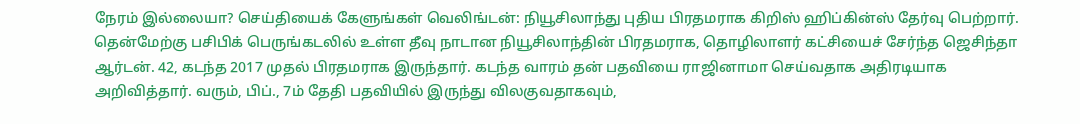நேரம் இல்லையா? செய்தியைக் கேளுங்கள் வெலிங்டன்: நியூசிலாந்து புதிய பிரதமராக கிறிஸ் ஹிப்கின்ஸ் தேர்வு பெற்றார். தென்மேற்கு பசிபிக் பெருங்கடலில் உள்ள தீவு நாடான நியூசிலாந்தின் பிரதமராக, தொழிலாளர் கட்சியைச் சேர்ந்த ஜெசிந்தா ஆர்டன். 42, கடந்த 2017 முதல் பிரதமராக இருந்தார். கடந்த வாரம் தன் பதவியை ராஜினாமா செய்வதாக அதிரடியாக அறிவித்தார். வரும், பிப்., 7ம் தேதி பதவியில் இருந்து விலகுவதாகவும்,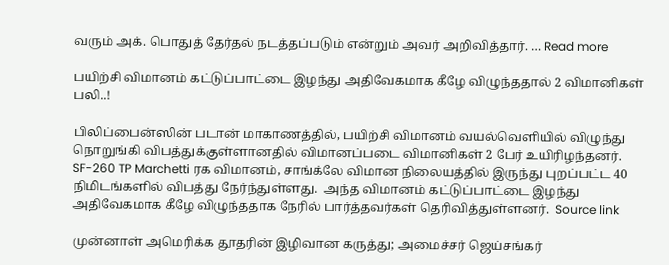வரும் அக். பொதுத் தேர்தல் நடத்தப்படும் என்றும் அவர் அறிவித்தார். … Read more

பயிற்சி விமானம் கட்டுப்பாட்டை இழந்து அதிவேகமாக கீழே விழுந்ததால் 2 விமானிகள் பலி..!

பிலிப்பைன்ஸின் படான் மாகாணத்தில், பயிற்சி விமானம் வயல்வெளியில் விழுந்து நொறுங்கி விபத்துக்குள்ளானதில் விமானப்படை விமானிகள் 2 பேர் உயிரிழந்தனர். SF-260 TP Marchetti ரக விமானம், சாங்க்லே விமான நிலையத்தில் இருந்து புறப்பட்ட 40 நிமிடங்களில் விபத்து நேர்ந்துள்ளது.  அந்த விமானம் கட்டுப்பாட்டை இழந்து அதிவேகமாக கீழே விழுந்ததாக நேரில் பார்த்தவர்கள் தெரிவித்துள்ளனர்.  Source link

முன்னாள் அமெரிக்க தூதரின் இழிவான கருத்து; அமைச்சர் ஜெய்சங்கர்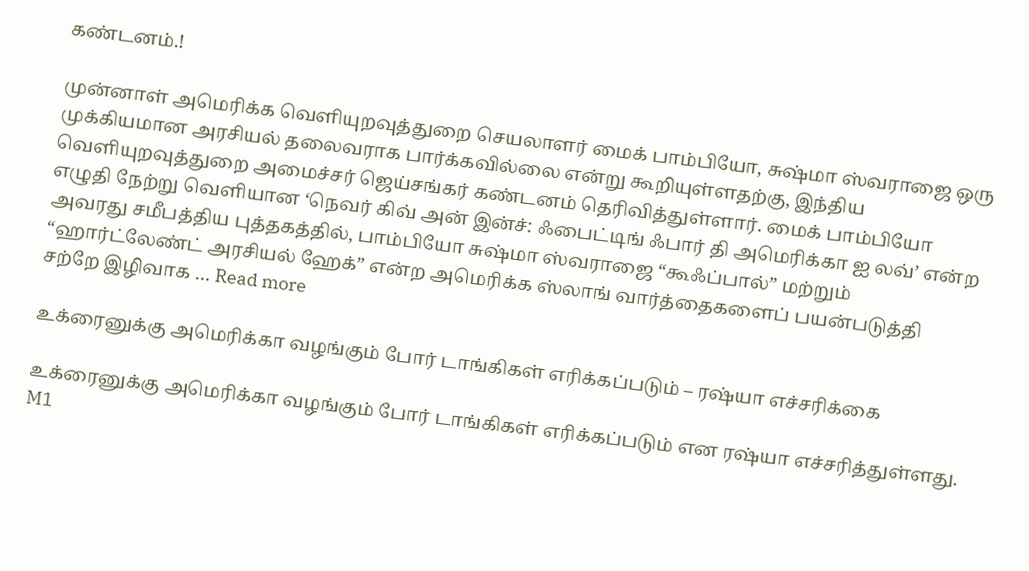கண்டனம்.!

முன்னாள் அமெரிக்க வெளியுறவுத்துறை செயலாளர் மைக் பாம்பியோ, சுஷ்மா ஸ்வராஜை ஒரு முக்கியமான அரசியல் தலைவராக பார்க்கவில்லை என்று கூறியுள்ளதற்கு, இந்திய வெளியுறவுத்துறை அமைச்சர் ஜெய்சங்கர் கண்டனம் தெரிவித்துள்ளார். மைக் பாம்பியோ எழுதி நேற்று வெளியான ‘நெவர் கிவ் அன் இன்ச்: ஃபைட்டிங் ஃபார் தி அமெரிக்கா ஐ லவ்’ என்ற அவரது சமீபத்திய புத்தகத்தில், பாம்பியோ சுஷ்மா ஸ்வராஜை “கூஃப்பால்” மற்றும் “ஹார்ட்லேண்ட் அரசியல் ஹேக்” என்ற அமெரிக்க ஸ்லாங் வார்த்தைகளைப் பயன்படுத்தி சற்றே இழிவாக … Read more

உக்ரைனுக்கு அமெரிக்கா வழங்கும் போர் டாங்கிகள் எரிக்கப்படும் – ரஷ்யா எச்சரிக்கை

உக்ரைனுக்கு அமெரிக்கா வழங்கும் போர் டாங்கிகள் எரிக்கப்படும் என ரஷ்யா எச்சரித்துள்ளது. M1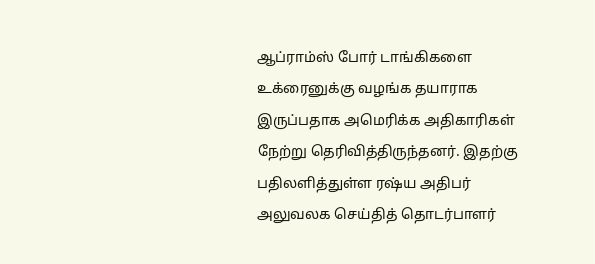ஆப்ராம்ஸ் போர் டாங்கிகளை உக்ரைனுக்கு வழங்க தயாராக இருப்பதாக அமெரிக்க அதிகாரிகள் நேற்று தெரிவித்திருந்தனர். இதற்கு பதிலளித்துள்ள ரஷ்ய அதிபர் அலுவலக செய்தித் தொடர்பாளர்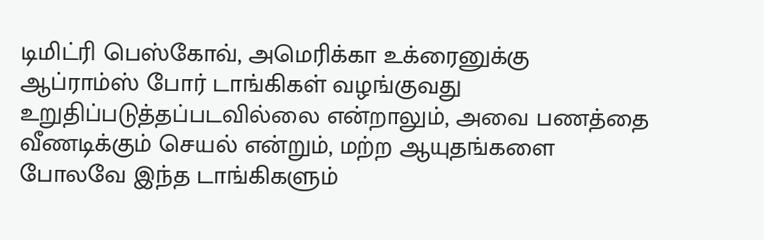டிமிட்ரி பெஸ்கோவ், அமெரிக்கா உக்ரைனுக்கு ஆப்ராம்ஸ் போர் டாங்கிகள் வழங்குவது உறுதிப்படுத்தப்படவில்லை என்றாலும், அவை பணத்தை வீணடிக்கும் செயல் என்றும், மற்ற ஆயுதங்களை போலவே இந்த டாங்கிகளும்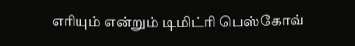எரியும் என்றும் டிமிட்ரி பெஸ்கோவ்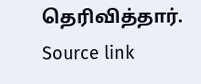தெரிவித்தார். Source link